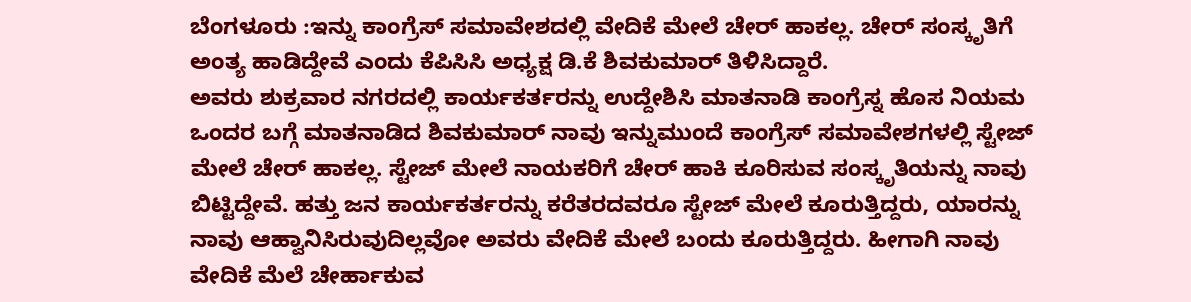ಬೆಂಗಳೂರು :ಇನ್ನು ಕಾಂಗ್ರೆಸ್ ಸಮಾವೇಶದಲ್ಲಿ ವೇದಿಕೆ ಮೇಲೆ ಚೇರ್ ಹಾಕಲ್ಲ. ಚೇರ್ ಸಂಸ್ಕೃತಿಗೆ ಅಂತ್ಯ ಹಾಡಿದ್ದೇವೆ ಎಂದು ಕೆಪಿಸಿಸಿ ಅಧ್ಯಕ್ಷ ಡಿ.ಕೆ ಶಿವಕುಮಾರ್ ತಿಳಿಸಿದ್ದಾರೆ.
ಅವರು ಶುಕ್ರವಾರ ನಗರದಲ್ಲಿ ಕಾರ್ಯಕರ್ತರನ್ನು ಉದ್ದೇಶಿಸಿ ಮಾತನಾಡಿ ಕಾಂಗ್ರೆಸ್ನ ಹೊಸ ನಿಯಮ ಒಂದರ ಬಗ್ಗೆ ಮಾತನಾಡಿದ ಶಿವಕುಮಾರ್ ನಾವು ಇನ್ನುಮುಂದೆ ಕಾಂಗ್ರೆಸ್ ಸಮಾವೇಶಗಳಲ್ಲಿ ಸ್ಟೇಜ್ ಮೇಲೆ ಚೇರ್ ಹಾಕಲ್ಲ. ಸ್ಟೇಜ್ ಮೇಲೆ ನಾಯಕರಿಗೆ ಚೇರ್ ಹಾಕಿ ಕೂರಿಸುವ ಸಂಸ್ಕೃತಿಯನ್ನು ನಾವು ಬಿಟ್ಟಿದ್ದೇವೆ. ಹತ್ತು ಜನ ಕಾರ್ಯಕರ್ತರನ್ನು ಕರೆತರದವರೂ ಸ್ಟೇಜ್ ಮೇಲೆ ಕೂರುತ್ತಿದ್ದರು, ಯಾರನ್ನು ನಾವು ಆಹ್ವಾನಿಸಿರುವುದಿಲ್ಲವೋ ಅವರು ವೇದಿಕೆ ಮೇಲೆ ಬಂದು ಕೂರುತ್ತಿದ್ದರು. ಹೀಗಾಗಿ ನಾವು ವೇದಿಕೆ ಮೆಲೆ ಚೇರ್ಹಾಕುವ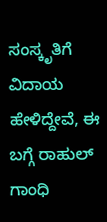ಸಂಸ್ಕೃತಿಗೆ ವಿದಾಯ ಹೇಳಿದ್ದೇವೆ, ಈ ಬಗ್ಗೆ ರಾಹುಲ್ ಗಾಂಧಿ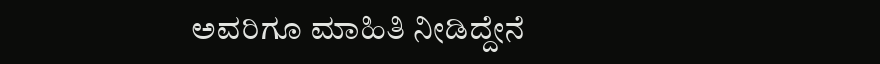ಅವರಿಗೂ ಮಾಹಿತಿ ನೀಡಿದ್ದೇನೆ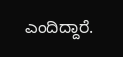ಎಂದಿದ್ದಾರೆ.